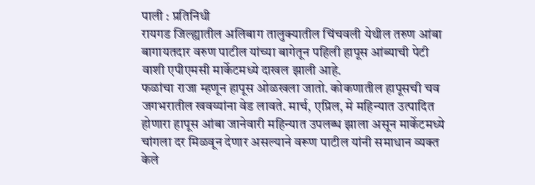पाली : प्रतिनिधी
रायगड जिल्ह्यातील अलिबाग तालुक्यातील चिंचवली येथील तरुण आंबा बागायतदार वरुण पाटील यांच्या बागेतून पहिली हापूस आंब्याची पेटी वाशी एपीएमसी मार्केटमध्ये दाखल झाली आहे.
फळांचा राजा म्हणून हापूस ओळखला जातो. कोकणातील हापूसची चव जगभरातील खवय्यांना वेड लावते. मार्च, एप्रिल, मे महिन्यात उत्पादित होणारा हापूस आंबा जानेवारी महिन्यात उपलब्ध झाला असून मार्केटमध्ये चांगला दर मिळवून देणार असल्याने वरूण पाटील यांनी समाधान व्यक्त केले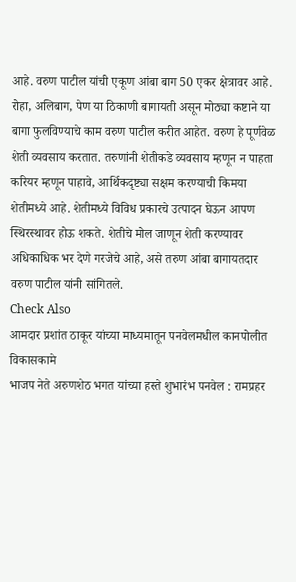आहे. वरुण पाटील यांची एकूण आंबा बाग 50 एकर क्षेत्रावर आहे. रोहा, अलिबाग, पेण या ठिकाणी बागायती असून मोठ्या कष्टाने या बागा फुलविण्याचे काम वरुण पाटील करीत आहेत. वरुण हे पूर्णवेळ शेती व्यवसाय करतात. तरुणांनी शेतीकडे व्यवसाय म्हणून न पाहता करियर म्हणून पाहावे, आर्थिकदृष्ट्या सक्षम करण्याची किमया शेतीमध्ये आहे. शेतीमध्ये विविध प्रकारचे उत्पादन घेऊन आपण स्थिरस्थावर होऊ शकते. शेतीचे मोल जाणून शेती करण्यावर अधिकाधिक भर देणे गरजेचे आहे, असे तरुण आंबा बागायतदार वरुण पाटील यांनी सांगितले.
Check Also
आमदार प्रशांत ठाकूर यांच्या माध्यमातून पनवेलमधील कानपोलीत विकासकामे
भाजप नेते अरुणशेठ भगत यांच्या हस्ते शुभारंभ पनवेल : रामप्रहर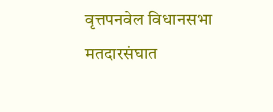वृत्तपनवेल विधानसभा मतदारसंघात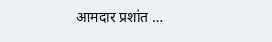आमदार प्रशांत …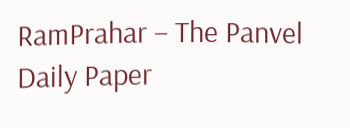RamPrahar – The Panvel Daily Paper